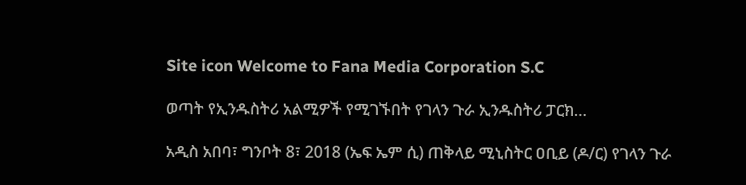Site icon Welcome to Fana Media Corporation S.C

ወጣት የኢንዱስትሪ አልሚዎች የሚገኙበት የገላን ጉራ ኢንዱስትሪ ፓርክ…

አዲስ አበባ፣ ግንቦት 8፣ 2018 (ኤፍ ኤም ሲ) ጠቅላይ ሚኒስትር ዐቢይ (ዶ/ር) የገላን ጉራ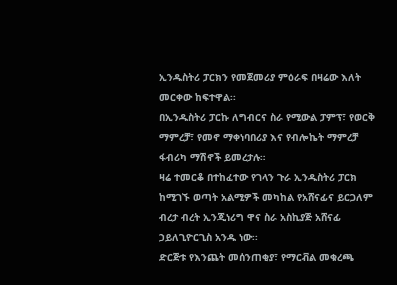ኢንዱስትሪ ፓርክን የመጀመሪያ ምዕራፍ በዛሬው እለት መርቀው ከፍተዋል፡፡
በኢንዱስትሪ ፓርኩ ለግብርና ስራ የሚውል ፓምፕ፣ የወርቅ ማምረቻ፣ የመኖ ማቀነባበሪያ እና የብሎኬት ማምረቻ ፋብሪካ ማሽኖች ይመረታሉ።
ዛሬ ተመርቆ በተከፈተው የገላን ጉራ ኢንዱስትሪ ፓርክ ከሚገኙ ወጣት አልሚዎች መካከል የአሸናፊና ይርጋለም ብረታ ብረት ኢንጂነሪግ ዋና ስራ አስኪያጅ አሸናፊ ኃይለጊዮርጊስ አንዱ ነው፡፡
ድርጅቱ የእንጨት መሰንጠቂያ፣ የማርቭል መቁረጫ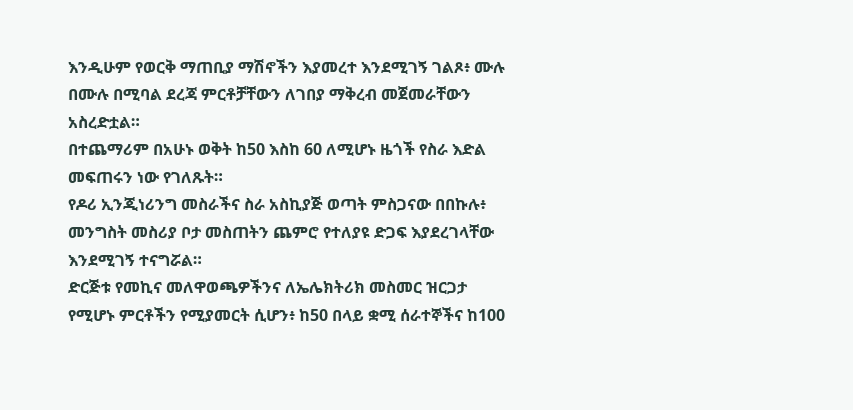እንዲሁም የወርቅ ማጠቢያ ማሽኖችን እያመረተ እንደሚገኝ ገልጾ፥ ሙሉ በሙሉ በሚባል ደረጃ ምርቶቻቸውን ለገበያ ማቅረብ መጀመራቸውን አስረድቷል።
በተጨማሪም በአሁኑ ወቅት ከ50 እስከ 60 ለሚሆኑ ዜጎች የስራ እድል መፍጠሩን ነው የገለጹት።
የዶሪ ኢንጂነሪንግ መስራችና ስራ አስኪያጅ ወጣት ምስጋናው በበኩሉ፥ መንግስት መስሪያ ቦታ መስጠትን ጨምሮ የተለያዩ ድጋፍ እያደረገላቸው እንደሚገኝ ተናግሯል።
ድርጅቱ የመኪና መለዋወጫዎችንና ለኤሌክትሪክ መስመር ዝርጋታ የሚሆኑ ምርቶችን የሚያመርት ሲሆን፥ ከ50 በላይ ቋሚ ሰራተኞችና ከ100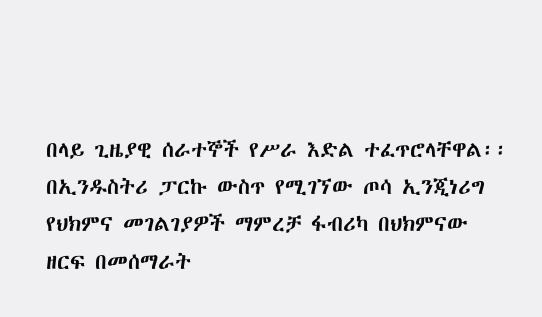በላይ ጊዜያዊ ሰራተኞች የሥራ እድል ተፈጥሮላቸዋል፡፡
በኢንዱስትሪ ፓርኩ ውስጥ የሚገኘው ጦሳ ኢንጂነሪግ የህክምና መገልገያዎች ማምረቻ ፋብሪካ በህክምናው ዘርፍ በመሰማራት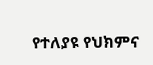የተለያዩ የህክምና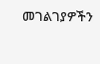መገልገያዎችን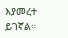እያመረተ ይገኛል።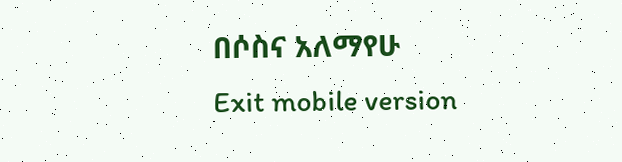በሶስና አለማየሁ
Exit mobile version